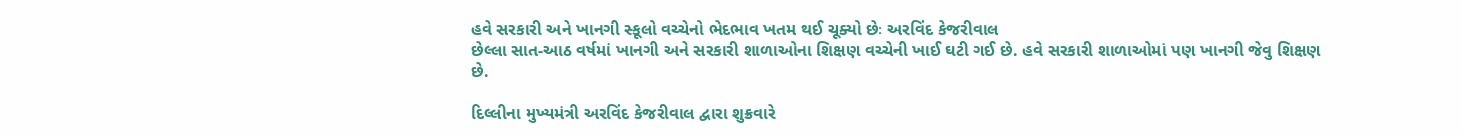હવે સરકારી અને ખાનગી સ્કૂલો વચ્ચેનો ભેદભાવ ખતમ થઈ ચૂક્યો છેઃ અરવિંદ કેજરીવાલ
છેલ્લા સાત-આઠ વર્ષમાં ખાનગી અને સરકારી શાળાઓના શિક્ષણ વચ્ચેની ખાઈ ઘટી ગઈ છે. હવે સરકારી શાળાઓમાં પણ ખાનગી જેવુ શિક્ષણ છે.

દિલ્લીના મુખ્યમંત્રી અરવિંદ કેજરીવાલ દ્વારા શુક્રવારે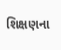શિક્ષણના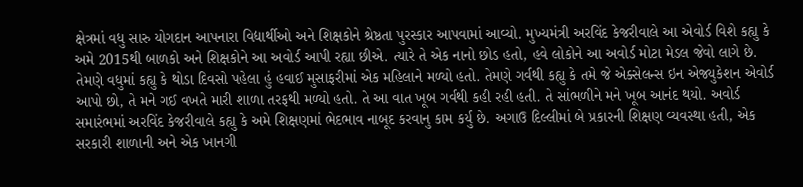ક્ષેત્રમાં વધુ સારુ યોગદાન આપનારા વિદ્યાર્થીઓ અને શિક્ષકોને શ્રેષ્ઠતા પુરસ્કાર આપવામાં આવ્યો. મુખ્યમંત્રી અરવિંદ કેજરીવાલે આ એવોર્ડ વિશે કહ્યુ કે અમે 2015થી બાળકો અને શિક્ષકોને આ અવોર્ડ આપી રહ્યા છીએ. ત્યારે તે એક નાનો છોડ હતો, હવે લોકોને આ અવોર્ડ મોટા મેડલ જેવો લાગે છે.
તેમણે વધુમાં કહ્યુ કે થોડા દિવસો પહેલા હું હવાઈ મુસાફરીમાં એક મહિલાને મળ્યો હતો. તેમણે ગર્વથી કહ્યુ કે તમે જે એક્સેલન્સ ઇન એજ્યુકેશન એવોર્ડ આપો છો, તે મને ગઈ વખતે મારી શાળા તરફથી મળ્યો હતો. તે આ વાત ખૂબ ગર્વથી કહી રહી હતી. તે સાંભળીને મને ખૂબ આનંદ થયો. અવોર્ડ સમારંભમાં અરવિંદ કેજરીવાલે કહ્યુ કે અમે શિક્ષણમાં ભેદભાવ નાબૂદ કરવાનુ કામ કર્યુ છે. અગાઉ દિલ્લીમાં બે પ્રકારની શિક્ષણ વ્યવસ્થા હતી, એક સરકારી શાળાની અને એક ખાનગી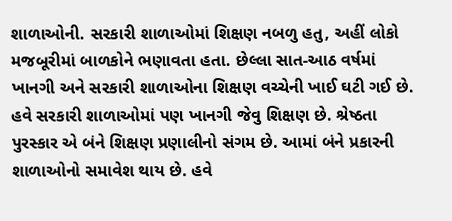શાળાઓની. સરકારી શાળાઓમાં શિક્ષણ નબળુ હતુ, અહીં લોકો મજબૂરીમાં બાળકોને ભણાવતા હતા. છેલ્લા સાત-આઠ વર્ષમાં ખાનગી અને સરકારી શાળાઓના શિક્ષણ વચ્ચેની ખાઈ ઘટી ગઈ છે. હવે સરકારી શાળાઓમાં પણ ખાનગી જેવુ શિક્ષણ છે. શ્રેષ્ઠતા પુરસ્કાર એ બંને શિક્ષણ પ્રણાલીનો સંગમ છે. આમાં બંને પ્રકારની શાળાઓનો સમાવેશ થાય છે. હવે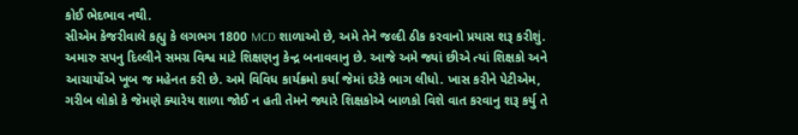કોઈ ભેદભાવ નથી.
સીએમ કેજરીવાલે કહ્યુ કે લગભગ 1800 MCD શાળાઓ છે, અમે તેને જલ્દી ઠીક કરવાનો પ્રયાસ શરૂ કરીશું. અમારુ સપનુ દિલ્લીને સમગ્ર વિશ્વ માટે શિક્ષણનુ કેન્દ્ર બનાવવાનુ છે. આજે અમે જ્યાં છીએ ત્યાં શિક્ષકો અને આચાર્યોએ ખૂબ જ મહેનત કરી છે. અમે વિવિધ કાર્યક્રમો કર્યા જેમાં દરેકે ભાગ લીધો. ખાસ કરીને પેટીએમ, ગરીબ લોકો કે જેમણે ક્યારેય શાળા જોઈ ન હતી તેમને જ્યારે શિક્ષકોએ બાળકો વિશે વાત કરવાનુ શરૂ કર્યુ તે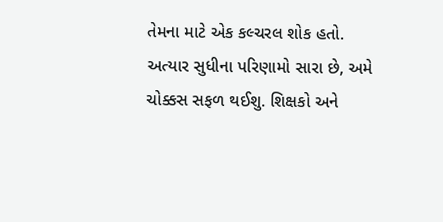તેમના માટે એક કલ્ચરલ શોક હતો. અત્યાર સુધીના પરિણામો સારા છે, અમે ચોક્કસ સફળ થઈશુ. શિક્ષકો અને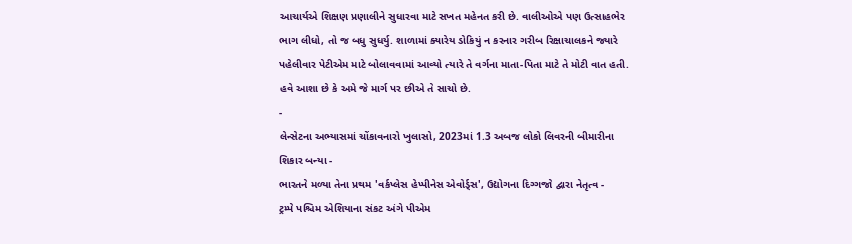આચાર્યએ શિક્ષણ પ્રણાલીને સુધારવા માટે સખત મહેનત કરી છે. વાલીઓએ પણ ઉત્સાહભેર ભાગ લીધો, તો જ બધુ સુધર્યુ. શાળામાં ક્યારેય ડોકિયું ન કરનાર ગરીબ રિક્ષાચાલકને જ્યારે પહેલીવાર પેટીએમ માટે બોલાવવામાં આવ્યો ત્યારે તે વર્ગના માતા-પિતા માટે તે મોટી વાત હતી. હવે આશા છે કે અમે જે માર્ગ પર છીએ તે સાચો છે.
-
લેન્સેટના અભ્યાસમાં ચોંકાવનારો ખુલાસો, 2023માં 1.3 અબજ લોકો લિવરની બીમારીના શિકાર બન્યા -
ભારતને મળ્યા તેના પ્રથમ 'વર્કપ્લેસ હેપ્પીનેસ એવોર્ડ્સ', ઉદ્યોગના દિગ્ગજો દ્વારા નેતૃત્વ -
ટ્રમ્પે પશ્ચિમ એશિયાના સંકટ અંગે પીએમ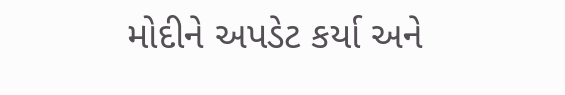મોદીને અપડેટ કર્યા અને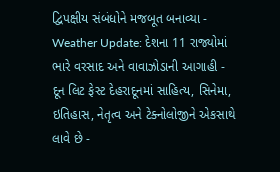દ્વિપક્ષીય સંબંધોને મજબૂત બનાવ્યા -
Weather Update: દેશના 11 રાજ્યોમાં ભારે વરસાદ અને વાવાઝોડાની આગાહી -
દૂન લિટ ફેસ્ટ દેહરાદૂનમાં સાહિત્ય, સિનેમા, ઇતિહાસ, નેતૃત્વ અને ટેક્નોલોજીને એકસાથે લાવે છે -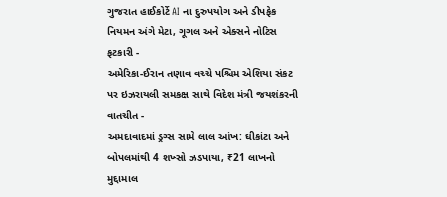ગુજરાત હાઈકોર્ટે AI ના દુરુપયોગ અને ડીપફેક નિયમન અંગે મેટા, ગૂગલ અને એક્સને નોટિસ ફટકારી -
અમેરિકા-ઈરાન તણાવ વચ્ચે પશ્ચિમ એશિયા સંકટ પર ઇઝરાયલી સમકક્ષ સાથે વિદેશ મંત્રી જયશંકરની વાતચીત -
અમદાવાદમાં ડ્રગ્સ સામે લાલ આંખ: ઘીકાંટા અને બોપલમાંથી 4 શખ્સો ઝડપાયા, ₹21 લાખનો મુદ્દામાલ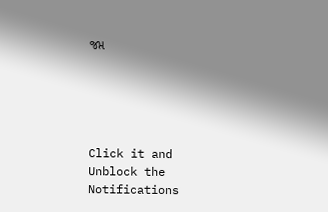જપ્ત





Click it and Unblock the Notifications